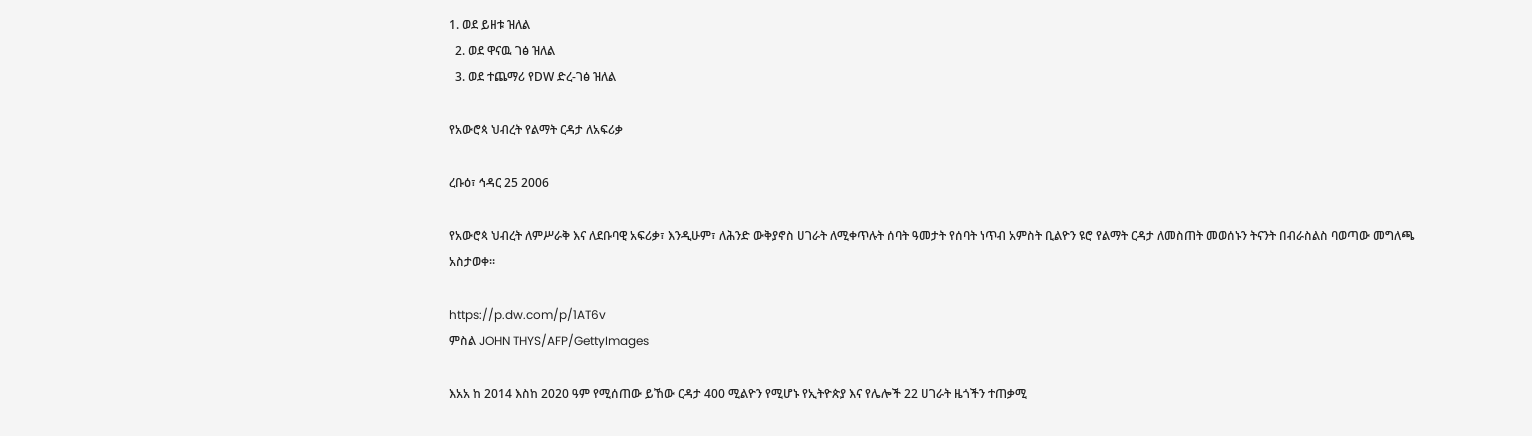1. ወደ ይዘቱ ዝለል
  2. ወደ ዋናዉ ገፅ ዝለል
  3. ወደ ተጨማሪ የDW ድረ-ገፅ ዝለል

የአውሮጳ ህብረት የልማት ርዳታ ለአፍሪቃ

ረቡዕ፣ ኅዳር 25 2006

የአውሮጳ ህብረት ለምሥራቅ እና ለደቡባዊ አፍሪቃ፣ እንዲሁም፣ ለሕንድ ውቅያኖስ ሀገራት ለሚቀጥሉት ሰባት ዓመታት የሰባት ነጥብ አምስት ቢልዮን ዩሮ የልማት ርዳታ ለመስጠት መወሰኑን ትናንት በብራስልስ ባወጣው መግለጫ አስታወቀ።

https://p.dw.com/p/1AT6v
ምስል JOHN THYS/AFP/GettyImages

እአአ ከ 2014 እስከ 2020 ዓም የሚሰጠው ይኸው ርዳታ 400 ሚልዮን የሚሆኑ የኢትዮጵያ እና የሌሎች 22 ሀገራት ዜጎችን ተጠቃሚ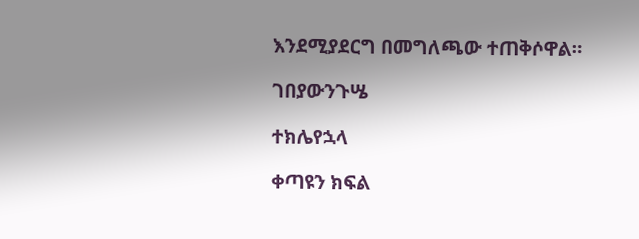እንደሚያደርግ በመግለጫው ተጠቅሶዋል።

ገበያውንጉሤ

ተክሌየኋላ

ቀጣዩን ክፍል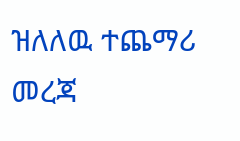ዝለለዉ ተጨማሪ መረጃ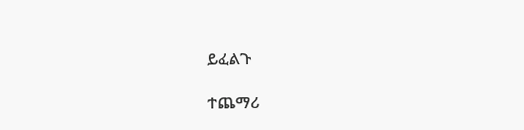ይፈልጉ

ተጨማሪ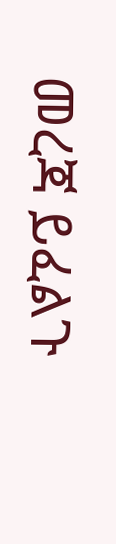መረጃ ይፈልጉ